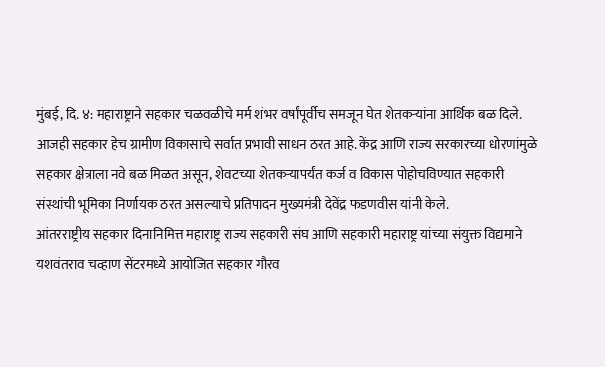मुंबई, दि. ४: महाराष्ट्राने सहकार चळवळीचे मर्म शंभर वर्षांपूर्वीच समजून घेत शेतकऱ्यांना आर्थिक बळ दिले. आजही सहकार हेच ग्रामीण विकासाचे सर्वात प्रभावी साधन ठरत आहे. केंद्र आणि राज्य सरकारच्या धोरणांमुळे सहकार क्षेत्राला नवे बळ मिळत असून, शेवटच्या शेतकऱ्यापर्यंत कर्ज व विकास पोहोचविण्यात सहकारी संस्थांची भूमिका निर्णायक ठरत असल्याचे प्रतिपादन मुख्यमंत्री देवेंद्र फडणवीस यांनी केले.
आंतरराष्ट्रीय सहकार दिनानिमित्त महाराष्ट्र राज्य सहकारी संघ आणि सहकारी महाराष्ट्र यांच्या संयुक्त विद्यमाने यशवंतराव चव्हाण सेंटरमध्ये आयोजित सहकार गौरव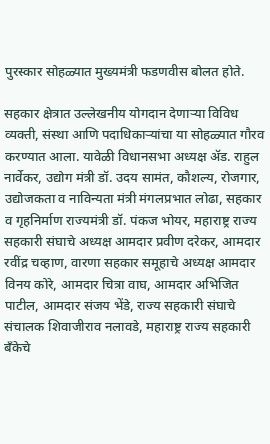पुरस्कार सोहळ्यात मुख्यमंत्री फडणवीस बोलत होते.

सहकार क्षेत्रात उल्लेखनीय योगदान देणाऱ्या विविध व्यक्ती, संस्था आणि पदाधिकाऱ्यांचा या सोहळ्यात गौरव करण्यात आला. यावेळी विधानसभा अध्यक्ष ॲड. राहुल नार्वेकर, उद्योग मंत्री डॉ. उदय सामंत, कौशल्य, रोजगार, उद्योजकता व नाविन्यता मंत्री मंगलप्रभात लोढा, सहकार व गृहनिर्माण राज्यमंत्री डॉ. पंकज भोयर, महाराष्ट्र राज्य सहकारी संघाचे अध्यक्ष आमदार प्रवीण दरेकर, आमदार रवींद्र चव्हाण, वारणा सहकार समूहाचे अध्यक्ष आमदार विनय कोरे, आमदार चित्रा वाघ, आमदार अभिजित पाटील, आमदार संजय भेंडे, राज्य सहकारी संघाचे संचालक शिवाजीराव नलावडे, महाराष्ट्र राज्य सहकारी बँकेचे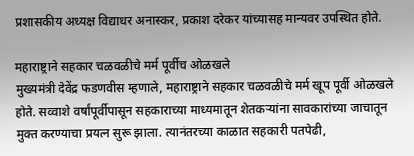प्रशासकीय अध्यक्ष विद्याधर अनास्कर, प्रकाश दरेकर यांच्यासह मान्यवर उपस्थित होते.

महाराष्ट्राने सहकार चळवळीचे मर्म पूर्वीच ओळखले
मुख्यमंत्री देवेंद्र फडणवीस म्हणाले, महाराष्ट्राने सहकार चळवळीचे मर्म खूप पूर्वी ओळखले होते. सव्वाशे वर्षांपूर्वीपासून सहकाराच्या माध्यमातून शेतकऱ्यांना सावकारांच्या जाचातून मुक्त करण्याचा प्रयत्न सुरू झाला. त्यानंतरच्या काळात सहकारी पतपेढी,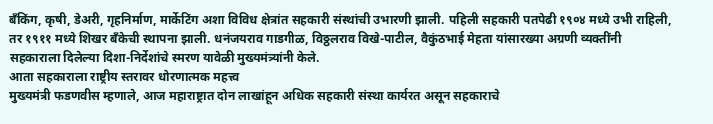बँकिंग, कृषी, डेअरी, गृहनिर्माण, मार्केटिंग अशा विविध क्षेत्रांत सहकारी संस्थांची उभारणी झाली. पहिली सहकारी पतपेढी १९०४ मध्ये उभी राहिली, तर १९११ मध्ये शिखर बँकेची स्थापना झाली. धनंजयराव गाडगीळ, विठ्ठलराव विखे-पाटील, वैकुंठभाई मेहता यांसारख्या अग्रणी व्यक्तींनी सहकाराला दिलेल्या दिशा-निर्देशांचे स्मरण यावेळी मुख्यमंत्र्यांनी केले.
आता सहकाराला राष्ट्रीय स्तरावर धोरणात्मक महत्त्व
मुख्यमंत्री फडणवीस म्हणाले, आज महाराष्ट्रात दोन लाखांहून अधिक सहकारी संस्था कार्यरत असून सहकाराचे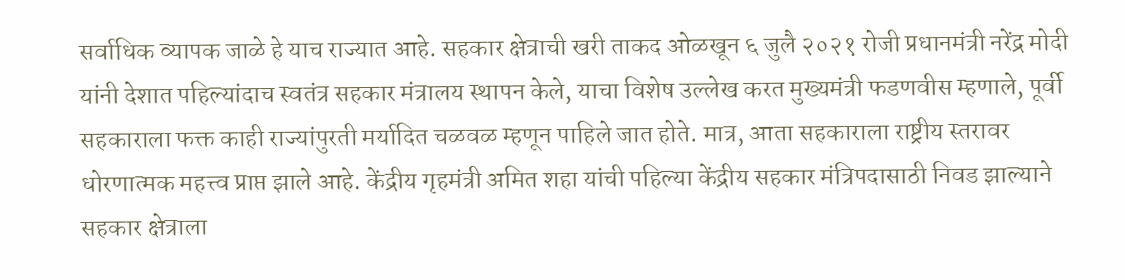सर्वाधिक व्यापक जाळे हे याच राज्यात आहे. सहकार क्षेत्राची खरी ताकद ओळखून ६ जुलै २०२१ रोजी प्रधानमंत्री नरेंद्र मोदी यांनी देशात पहिल्यांदाच स्वतंत्र सहकार मंत्रालय स्थापन केले, याचा विशेष उल्लेख करत मुख्यमंत्री फडणवीस म्हणाले, पूर्वी सहकाराला फक्त काही राज्यांपुरती मर्यादित चळवळ म्हणून पाहिले जात होते. मात्र, आता सहकाराला राष्ट्रीय स्तरावर धोरणात्मक महत्त्व प्राप्त झाले आहे. केंद्रीय गृहमंत्री अमित शहा यांची पहिल्या केंद्रीय सहकार मंत्रिपदासाठी निवड झाल्याने सहकार क्षेत्राला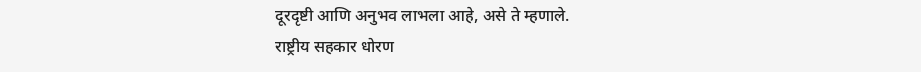दूरदृष्टी आणि अनुभव लाभला आहे, असे ते म्हणाले.
राष्ट्रीय सहकार धोरण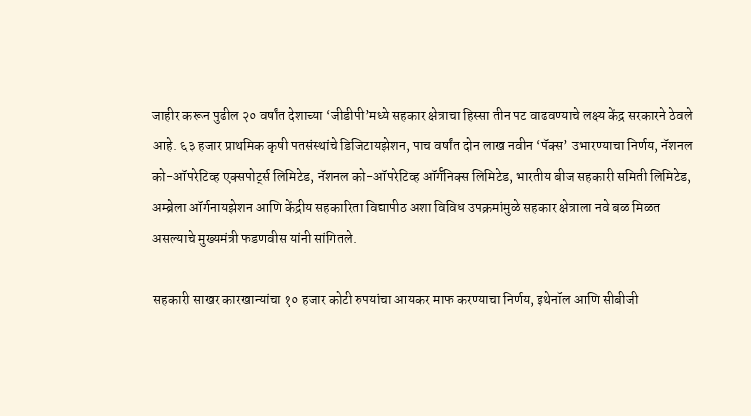जाहीर करून पुढील २० वर्षांत देशाच्या ‘जीडीपी’मध्ये सहकार क्षेत्राचा हिस्सा तीन पट वाढवण्याचे लक्ष्य केंद्र सरकारने ठेवले आहे. ६३ हजार प्राथमिक कृषी पतसंस्थांचे डिजिटायझेशन, पाच वर्षांत दोन लाख नवीन ‘पॅक्स’ उभारण्याचा निर्णय, नॅशनल को-ऑपरेटिव्ह एक्सपोर्ट्स लिमिटेड, नॅशनल को-ऑपरेटिव्ह ऑर्गॅनिक्स लिमिटेड, भारतीय बीज सहकारी समिती लिमिटेड, अम्ब्रेला ऑर्गनायझेशन आणि केंद्रीय सहकारिता विद्यापीठ अशा विविध उपक्रमांमुळे सहकार क्षेत्राला नवे बळ मिळत असल्याचे मुख्यमंत्री फडणवीस यांनी सांगितले.

सहकारी साखर कारखान्यांचा १० हजार कोटी रुपयांचा आयकर माफ करण्याचा निर्णय, इथेनॉल आणि सीबीजी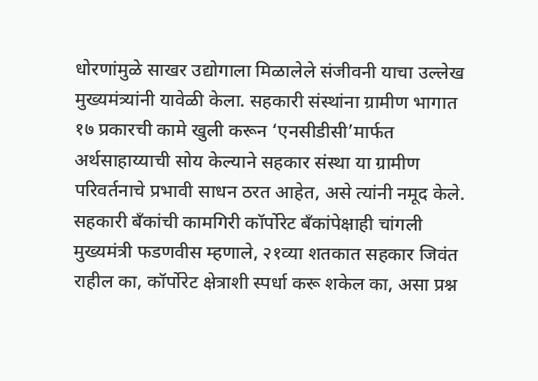धोरणांमुळे साखर उद्योगाला मिळालेले संजीवनी याचा उल्लेख मुख्यमंत्र्यांनी यावेळी केला. सहकारी संस्थांना ग्रामीण भागात १७ प्रकारची कामे खुली करून ‘एनसीडीसी’मार्फत अर्थसाहाय्याची सोय केल्याने सहकार संस्था या ग्रामीण परिवर्तनाचे प्रभावी साधन ठरत आहेत, असे त्यांनी नमूद केले.
सहकारी बँकांची कामगिरी कॉर्पोरेट बँकांपेक्षाही चांगली
मुख्यमंत्री फडणवीस म्हणाले, २१व्या शतकात सहकार जिवंत राहील का, कॉर्पोरेट क्षेत्राशी स्पर्धा करू शकेल का, असा प्रश्न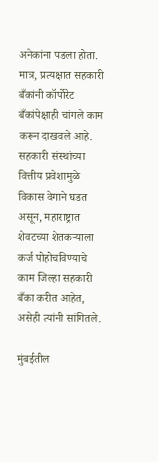अनेकांना पडला होता. मात्र, प्रत्यक्षात सहकारी बँकांनी कॉर्पोरेट बँकांपेक्षाही चांगले काम करून दाखवले आहे. सहकारी संस्थांच्या वित्तीय प्रवेशामुळे विकास वेगाने घडत असून, महाराष्ट्रात शेवटच्या शेतकऱ्याला कर्ज पोहोचविण्याचे काम जिल्हा सहकारी बँका करीत आहेत, असेही त्यांनी सांगितले.

मुंबईतील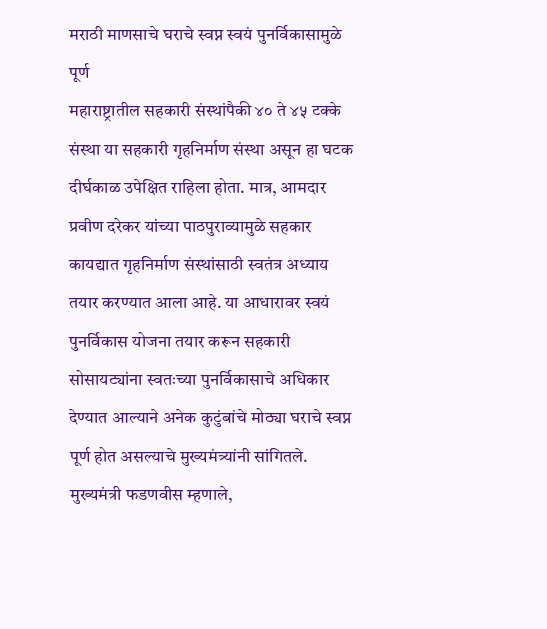मराठी माणसाचे घराचे स्वप्न स्वयं पुनर्विकासामुळे पूर्ण
महाराष्ट्रातील सहकारी संस्थांपैकी ४० ते ४५ टक्के संस्था या सहकारी गृहनिर्माण संस्था असून हा घटक दीर्घकाळ उपेक्षित राहिला होता. मात्र, आमदार प्रवीण दरेकर यांच्या पाठपुराव्यामुळे सहकार कायद्यात गृहनिर्माण संस्थांसाठी स्वतंत्र अध्याय तयार करण्यात आला आहे. या आधारावर स्वयं पुनर्विकास योजना तयार करून सहकारी सोसायट्यांना स्वतःच्या पुनर्विकासाचे अधिकार देण्यात आल्याने अनेक कुटुंबांचे मोठ्या घराचे स्वप्न पूर्ण होत असल्याचे मुख्यमंत्र्यांनी सांगितले.
मुख्यमंत्री फडणवीस म्हणाले,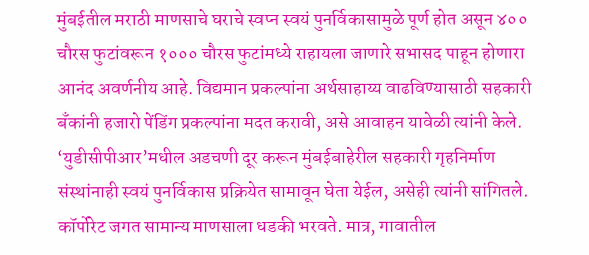मुंबईतील मराठी माणसाचे घराचे स्वप्न स्वयं पुनर्विकासामुळे पूर्ण होत असून ४०० चौरस फुटांवरून १००० चौरस फुटांमध्ये राहायला जाणारे सभासद पाहून होणारा आनंद अवर्णनीय आहे. विद्यमान प्रकल्पांना अर्थसाहाय्य वाढविण्यासाठी सहकारी बँकांनी हजारो पेंडिंग प्रकल्पांना मदत करावी, असे आवाहन यावेळी त्यांनी केले. ‘युडीसीपीआर’मधील अडचणी दूर करून मुंबईबाहेरील सहकारी गृहनिर्माण संस्थांनाही स्वयं पुनर्विकास प्रक्रियेत सामावून घेता येईल, असेही त्यांनी सांगितले.
कॉर्पोरेट जगत सामान्य माणसाला धडकी भरवते. मात्र, गावातील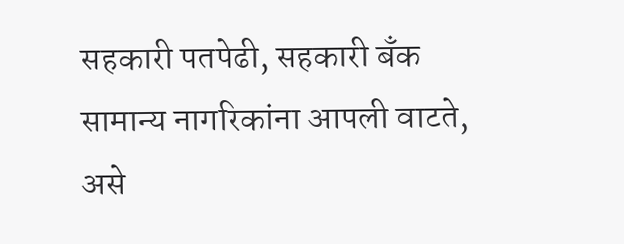सहकारी पतपेढी, सहकारी बँक सामान्य नागरिकांना आपली वाटते, असे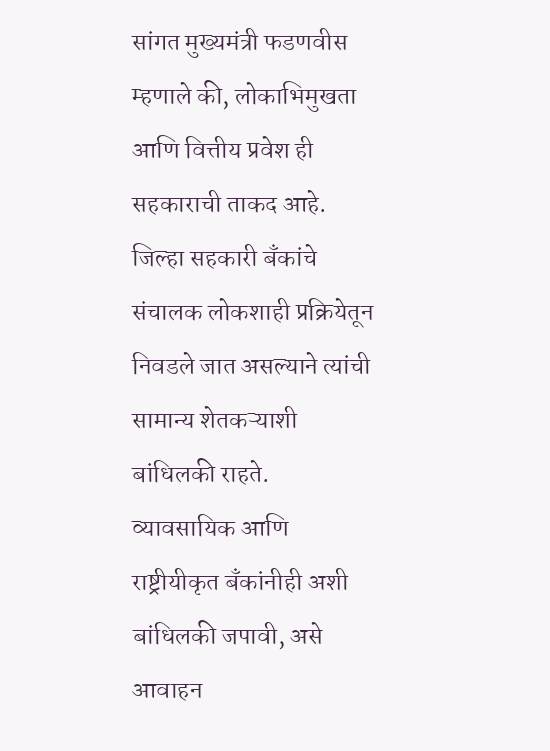सांगत मुख्यमंत्री फडणवीस म्हणाले की, लोकाभिमुखता आणि वित्तीय प्रवेश ही सहकाराची ताकद आहे. जिल्हा सहकारी बँकांचे संचालक लोकशाही प्रक्रियेतून निवडले जात असल्याने त्यांची सामान्य शेतकऱ्याशी बांधिलकी राहते. व्यावसायिक आणि राष्ट्रीयीकृत बँकांनीही अशी बांधिलकी जपावी, असे आवाहन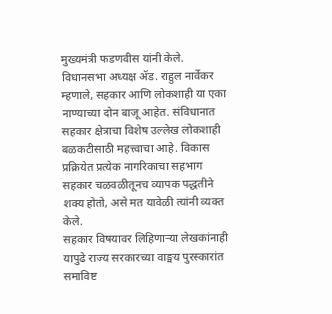मुख्यमंत्री फडणवीस यांनी केले.
विधानसभा अध्यक्ष ॲड. राहुल नार्वेकर म्हणाले, सहकार आणि लोकशाही या एका नाण्याच्या दोन बाजू आहेत. संविधानात सहकार क्षेत्राचा विशेष उल्लेख लोकशाही बळकटीसाठी महत्त्वाचा आहे. विकास प्रक्रियेत प्रत्येक नागरिकाचा सहभाग सहकार चळवळीतूनच व्यापक पद्धतीने शक्य होतो, असे मत यावेळी त्यांनी व्यक्त केले.
सहकार विषयावर लिहिणाऱ्या लेखकांनाही यापुढे राज्य सरकारच्या वाङ्मय पुरस्कारांत समाविष्ट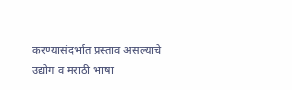करण्यासंदर्भात प्रस्ताव असल्याचे उद्योग व मराठी भाषा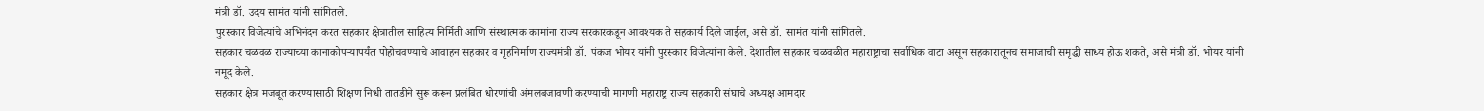मंत्री डॉ. उदय सामंत यांनी सांगितले.
पुरस्कार विजेत्यांचे अभिनंदन करत सहकार क्षेत्रातील साहित्य निर्मिती आणि संस्थात्मक कामांना राज्य सरकारकडून आवश्यक ते सहकार्य दिले जाईल, असे डॉ. सामंत यांनी सांगितले.
सहकार चळवळ राज्याच्या कानाकोपऱ्यापर्यंत पोहोचवण्याचे आवाहन सहकार व गृहनिर्माण राज्यमंत्री डॉ. पंकज भोयर यांनी पुरस्कार विजेत्यांना केले. देशातील सहकार चळवळीत महाराष्ट्राचा सर्वाधिक वाटा असून सहकारातूनच समाजाची समृद्धी साध्य होऊ शकते, असे मंत्री डॉ. भोयर यांनी नमूद केले.
सहकार क्षेत्र मजबूत करण्यासाठी शिक्षण निधी तातडीने सुरू करून प्रलंबित धोरणांची अंमलबजावणी करण्याची मागणी महाराष्ट्र राज्य सहकारी संघाचे अध्यक्ष आमदार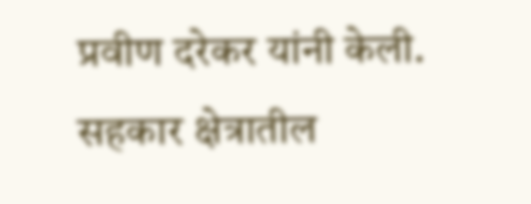प्रवीण दरेकर यांनी केली.
सहकार क्षेत्रातील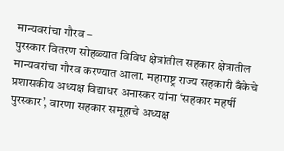मान्यवरांचा गौरव –
पुरस्कार वितरण सोहळ्यात विविध क्षेत्रांतील सहकार क्षेत्रातील मान्यवरांचा गौरव करण्यात आला. महाराष्ट्र राज्य सहकारी बँकेचे प्रशासकीय अध्यक्ष विद्याधर अनास्कर यांना ‘सहकार महर्षी पुरस्कार’, वारणा सहकार समूहाचे अध्यक्ष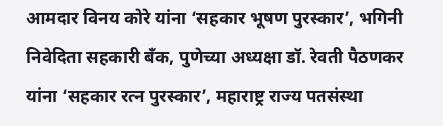आमदार विनय कोरे यांना ‘सहकार भूषण पुरस्कार’, भगिनी निवेदिता सहकारी बँक, पुणेच्या अध्यक्षा डॉ. रेवती पैठणकर यांना ‘सहकार रत्न पुरस्कार’, महाराष्ट्र राज्य पतसंस्था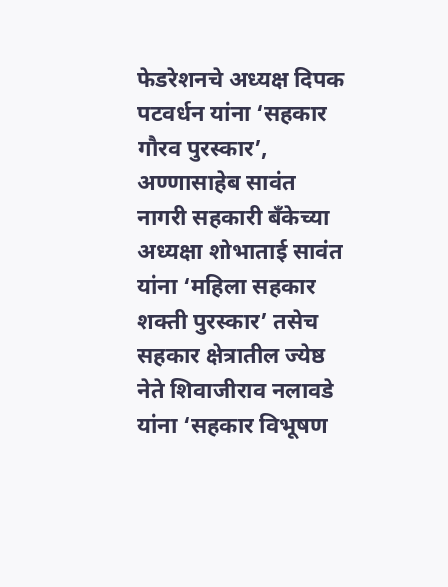फेडरेशनचे अध्यक्ष दिपक पटवर्धन यांना ‘सहकार गौरव पुरस्कार’, अण्णासाहेब सावंत नागरी सहकारी बँकेच्या अध्यक्षा शोभाताई सावंत यांना ‘महिला सहकार शक्ती पुरस्कार’ तसेच सहकार क्षेत्रातील ज्येष्ठ नेते शिवाजीराव नलावडे यांना ‘सहकार विभूषण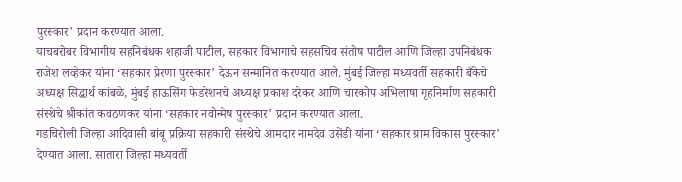पुरस्कार’ प्रदान करण्यात आला.
याचबरोबर विभागीय सहनिबंधक शहाजी पाटील, सहकार विभागाचे सहसचिव संतोष पाटील आणि जिल्हा उपनिबंधक राजेश लव्हेकर यांना ‘सहकार प्रेरणा पुरस्कार’ देऊन सन्मानित करण्यात आले. मुंबई जिल्हा मध्यवर्ती सहकारी बँकेचे अध्यक्ष सिद्धार्थ कांबळे, मुंबई हाऊसिंग फेडरेशनचे अध्यक्ष प्रकाश दरेकर आणि चारकोप अभिलाषा गृहनिर्माण सहकारी संस्थेचे श्रीकांत कवठणकर यांना ‘सहकार नवोन्मेष पुरस्कार’ प्रदान करण्यात आला.
गडचिरोली जिल्हा आदिवासी बांबू प्रक्रिया सहकारी संस्थेचे आमदार नामदेव उसेंडी यांना ‘सहकार ग्राम विकास पुरस्कार’ देण्यात आला. सातारा जिल्हा मध्यवर्ती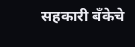सहकारी बँकेचे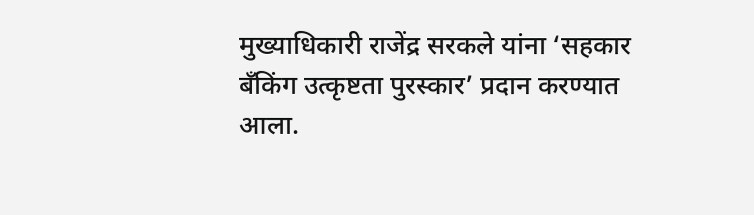मुख्याधिकारी राजेंद्र सरकले यांना ‘सहकार बँकिंग उत्कृष्टता पुरस्कार’ प्रदान करण्यात आला.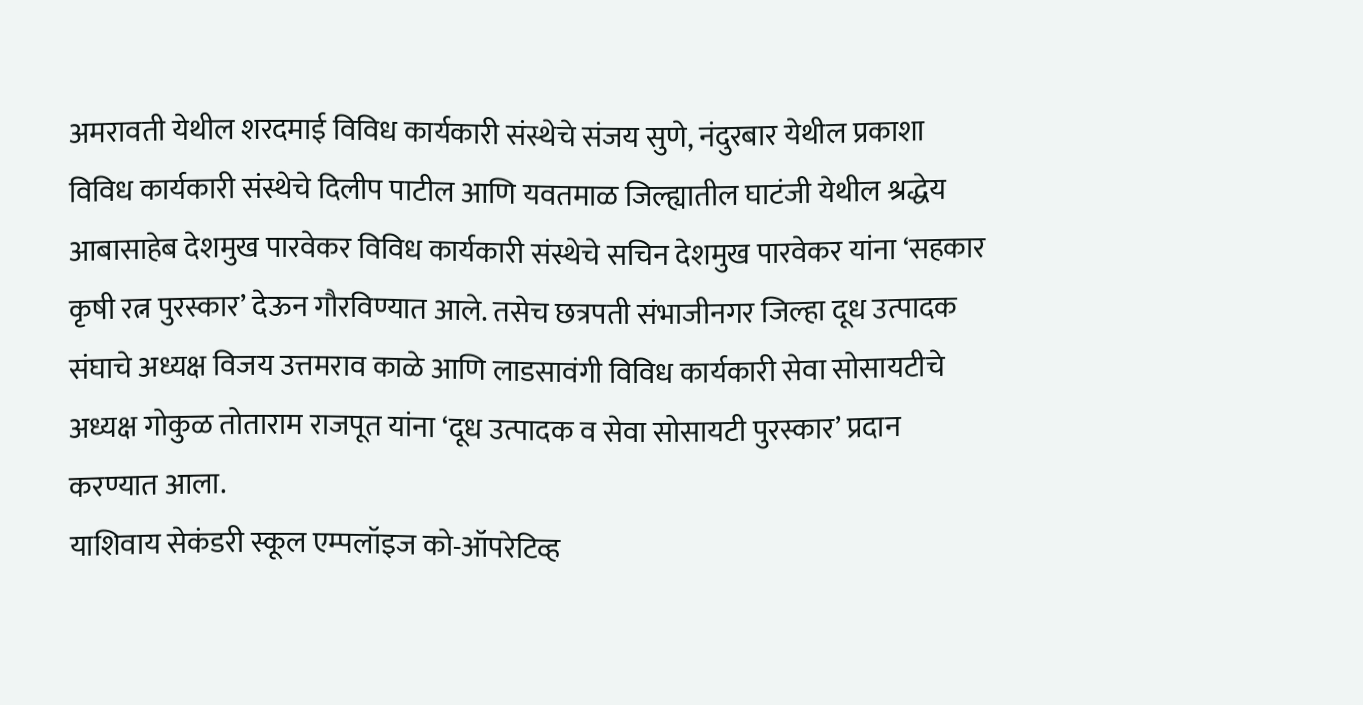अमरावती येथील शरदमाई विविध कार्यकारी संस्थेचे संजय सुणे, नंदुरबार येथील प्रकाशा विविध कार्यकारी संस्थेचे दिलीप पाटील आणि यवतमाळ जिल्ह्यातील घाटंजी येथील श्रद्धेय आबासाहेब देशमुख पारवेकर विविध कार्यकारी संस्थेचे सचिन देशमुख पारवेकर यांना ‘सहकार कृषी रत्न पुरस्कार’ देऊन गौरविण्यात आले. तसेच छत्रपती संभाजीनगर जिल्हा दूध उत्पादक संघाचे अध्यक्ष विजय उत्तमराव काळे आणि लाडसावंगी विविध कार्यकारी सेवा सोसायटीचे अध्यक्ष गोकुळ तोताराम राजपूत यांना ‘दूध उत्पादक व सेवा सोसायटी पुरस्कार’ प्रदान करण्यात आला.
याशिवाय सेकंडरी स्कूल एम्पलॉइज को-ऑपरेटिव्ह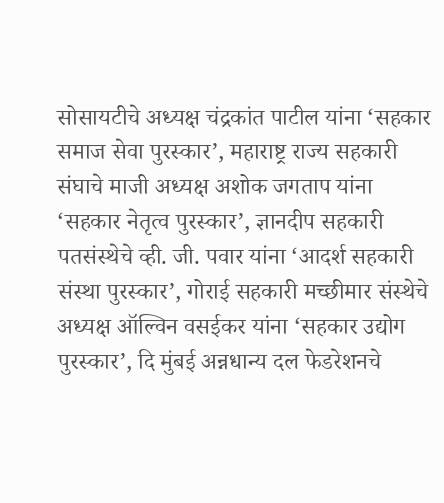सोसायटीचे अध्यक्ष चंद्रकांत पाटील यांना ‘सहकार समाज सेवा पुरस्कार’, महाराष्ट्र राज्य सहकारी संघाचे माजी अध्यक्ष अशोक जगताप यांना ‘सहकार नेतृत्व पुरस्कार’, ज्ञानदीप सहकारी पतसंस्थेचे व्ही. जी. पवार यांना ‘आदर्श सहकारी संस्था पुरस्कार’, गोराई सहकारी मच्छीमार संस्थेचे अध्यक्ष ऑल्विन वसईकर यांना ‘सहकार उद्योग पुरस्कार’, दि मुंबई अन्नधान्य दल फेडरेशनचे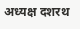अध्यक्ष दशरथ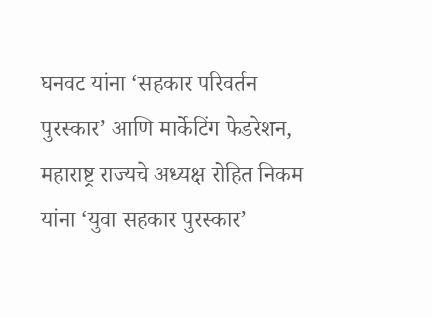घनवट यांना ‘सहकार परिवर्तन पुरस्कार’ आणि मार्केटिंग फेडरेशन, महाराष्ट्र राज्यचे अध्यक्ष रोहित निकम यांना ‘युवा सहकार पुरस्कार’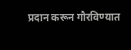प्रदान करून गौरविण्यात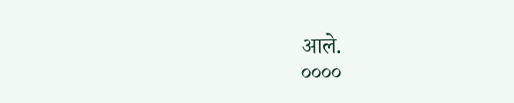आले.
००००